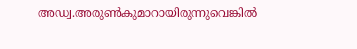അഡ്വ.അരുണ്‍കുമാറായിരുന്നുവെങ്കില്‍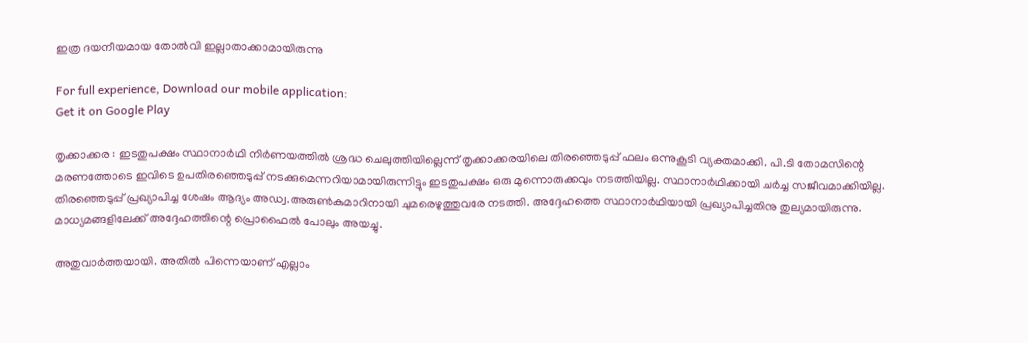ഇത്ര ദയനീയമായ തോല്‍വി ഇല്ലാതാക്കാമായിരുന്നു

For full experience, Download our mobile application:
Get it on Google Play

തൃക്കാക്കര : ഇടതുപക്ഷം സ്ഥാനാര്‍ഥി നിര്‍ണയത്തില്‍ ശ്രദ്ധ ചെലുത്തിയില്ലെന്ന് തൃക്കാക്കരയിലെ തിരഞ്ഞെടുപ്പ് ഫലം ഒന്നുകൂടി വ്യക്തമാക്കി. പി.ടി തോമസിന്റെ മരണത്തോടെ ഇവിടെ ഉപതിരഞ്ഞെടുപ്പ് നടക്കുമെന്നറിയാമായിരുന്നിട്ടും ഇടതുപക്ഷം ഒരു മുന്നൊരുക്കവും നടത്തിയില്ല. സ്ഥാനാര്‍ഥിക്കായി ചര്‍ച്ച സജീവമാക്കിയില്ല. തിരഞ്ഞെടുപ്പ് പ്രഖ്യാപിച്ച ശേഷം ആദ്യം അഡ്വ.അരുണ്‍കുമാറിനായി ചുമരെഴുത്തുവരേ നടത്തി. അദ്ദേഹത്തെ സ്ഥാനാര്‍ഥിയായി പ്രഖ്യാപിച്ചതിനു തുല്യമായിരുന്നു. മാധ്യമങ്ങളിലേക്ക് അദ്ദേഹത്തിന്റെ പ്രൊഫൈല്‍ പോലും അയച്ചു.

അതുവാര്‍ത്തയായി. അതില്‍ പിന്നെയാണ് എല്ലാം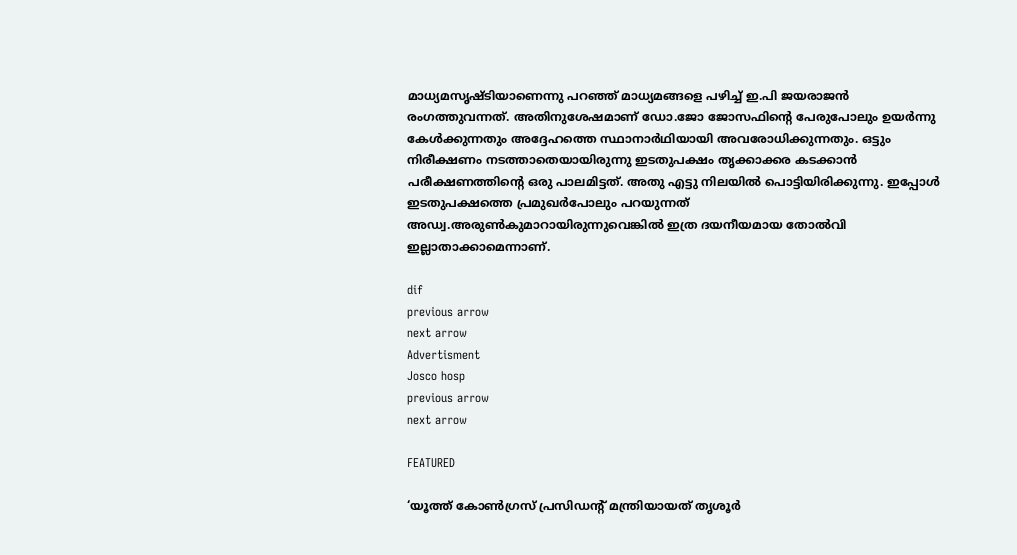മാധ്യമസൃഷ്ടിയാണെന്നു പറഞ്ഞ് മാധ്യമങ്ങളെ പഴിച്ച്‌ ഇ.പി ജയരാജന്‍ രംഗത്തുവന്നത്. അതിനുശേഷമാണ് ഡോ.ജോ ജോസഫിന്റെ പേരുപോലും ഉയര്‍ന്നു കേള്‍ക്കുന്നതും അദ്ദേഹത്തെ സ്ഥാനാര്‍ഥിയായി അവരോധിക്കുന്നതും. ഒട്ടും നിരീക്ഷണം നടത്താതെയായിരുന്നു ഇടതുപക്ഷം തൃക്കാക്കര കടക്കാന്‍ പരീക്ഷണത്തിന്റെ ഒരു പാലമിട്ടത്. അതു എട്ടു നിലയില്‍ പൊട്ടിയിരിക്കുന്നു. ഇപ്പോള്‍ ഇടതുപക്ഷത്തെ പ്രമുഖര്‍പോലും പറയുന്നത് അഡ്വ.അരുണ്‍കുമാറായിരുന്നുവെങ്കില്‍ ഇത്ര ദയനീയമായ തോല്‍വി ഇല്ലാതാക്കാമെന്നാണ്.

dif
previous arrow
next arrow
Advertisment
Josco hosp
previous arrow
next arrow

FEATURED

‘യൂത്ത് കോൺഗ്രസ് പ്രസിഡന്റ് മന്ത്രിയായത് തൃശൂർ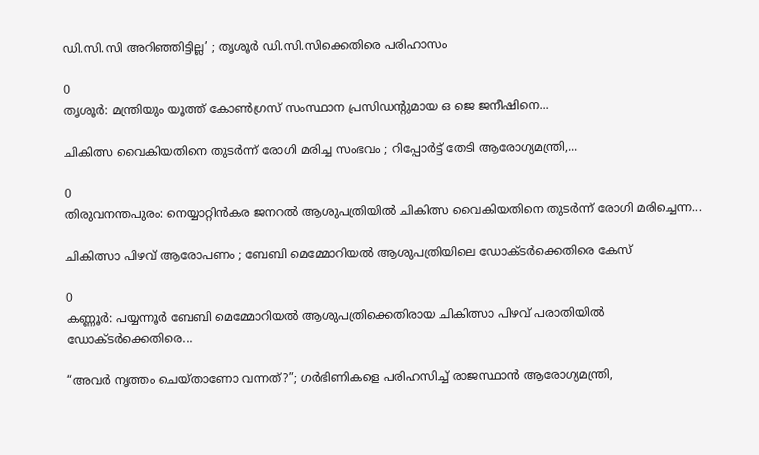ഡി.സി.സി അറിഞ്ഞിട്ടില്ല’ ; തൃശൂർ ഡി.സി.സിക്കെതിരെ പരിഹാസം

0
തൃശൂര്‍: മന്ത്രിയും യൂത്ത് കോണ്‍ഗ്രസ് സംസ്ഥാന പ്രസിഡന്റുമായ ഒ ജെ ജനീഷിനെ...

ചികിത്സ വൈകിയതിനെ തുടർന്ന് രോഗി മരിച്ച സംഭവം ; റിപ്പോർട്ട് തേടി ആരോഗ്യമന്ത്രി,...

0
തിരുവനന്തപുരം: നെയ്യാറ്റിൻകര ജനറല്‍ ആശുപത്രിയില്‍ ചികിത്സ വൈകിയതിനെ തുടര്‍ന്ന് രോഗി മരിച്ചെന്ന...

ചികിത്സാ പിഴവ് ആരോപണം ; ബേബി മെമ്മോറിയൽ ആശുപത്രിയിലെ ഡോക്ടർക്കെതിരെ കേസ്

0
കണ്ണൂര്‍: പയ്യന്നൂര്‍ ബേബി മെമ്മോറിയല്‍ ആശുപത്രിക്കെതിരായ ചികിത്സാ പിഴവ് പരാതിയില്‍ ഡോക്ടര്‍ക്കെതിരെ...

“അവർ നൃത്തം ചെയ്താണോ വന്നത്?”; ഗർഭിണികളെ പരിഹസിച്ച് രാജസ്ഥാൻ ആരോഗ്യമന്ത്രി,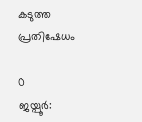കടുത്ത പ്രതിഷേധം

0
ജയ്പൂർ: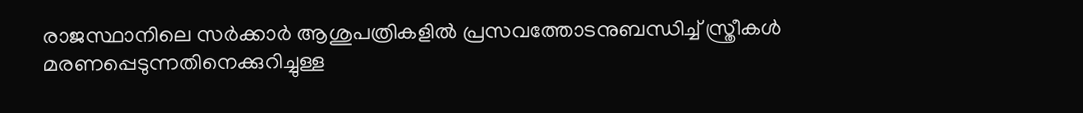രാജസ്ഥാനിലെ സർക്കാർ ആശുപത്രികളിൽ പ്രസവത്തോടനുബന്ധിച്ച് സ്ത്രീകൾ മരണപ്പെടുന്നതിനെക്കുറിച്ചുള്ള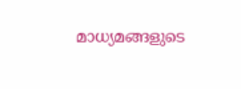മാധ്യമങ്ങളുടെ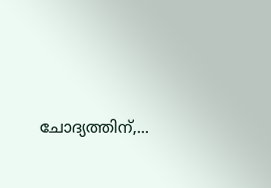ചോദ്യത്തിന്,...